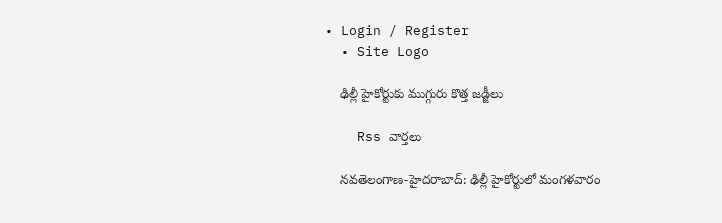• Login / Register
  • Site Logo

    ఢిల్లీ హైకోర్టుకు ముగ్గురు కొత్త జడ్జీలు

    Rss వార్తలు

    న‌వ‌తెలంగాణ‌-హైద‌రాబాద్‌: ఢిల్లీ హైకోర్టులో మంగళవారం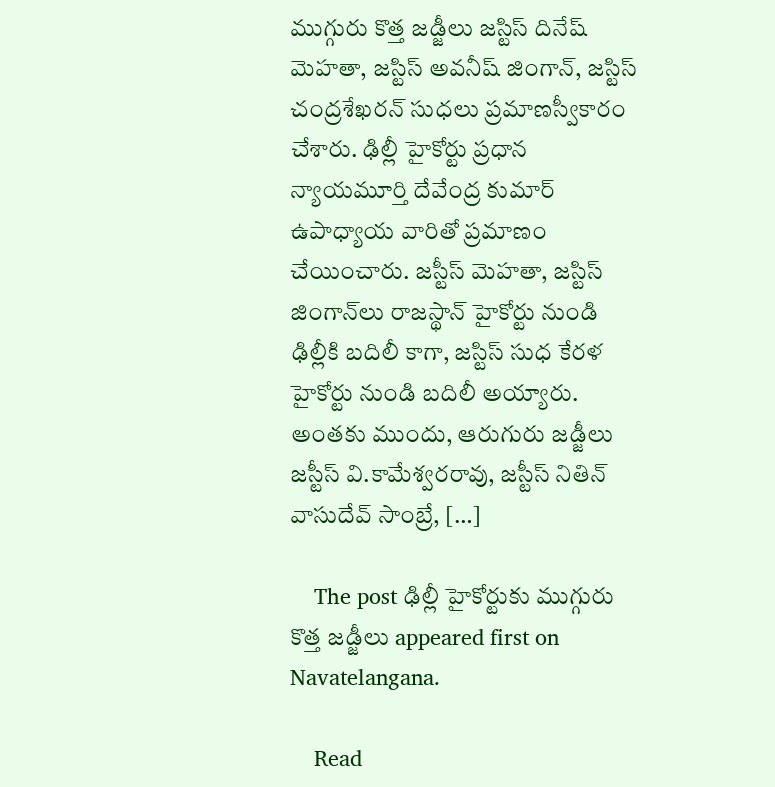ముగ్గురు కొత్త జడ్జీలు జస్టిస్‌ దినేష్‌ మెహతా, జస్టిస్‌ అవనీష్‌ జింగాన్‌, జస్టిస్‌ చంద్రశేఖరన్‌ సుధలు ప్రమాణస్వీకారం చేశారు. ఢిల్లీ హైకోర్టు ప్రధాన న్యాయమూర్తి దేవేంద్ర కుమార్‌ ఉపాధ్యాయ వారితో ప్రమాణం చేయించారు. జస్టీస్‌ మెహతా, జస్టిస్‌ జింగాన్‌లు రాజస్థాన్‌ హైకోర్టు నుండి ఢిల్లీకి బదిలీ కాగా, జస్టిస్‌ సుధ కేరళ హైకోర్టు నుండి బదిలీ అయ్యారు. అంతకు ముందు, ఆరుగురు జడ్జీలు జస్టీస్‌ వి.కామేశ్వరరావు, జస్టీస్‌ నితిన్‌ వాసుదేవ్‌ సాంబ్రే, […]

    The post ఢిల్లీ హైకోర్టుకు ముగ్గురు కొత్త జడ్జీలు appeared first on Navatelangana.

    Read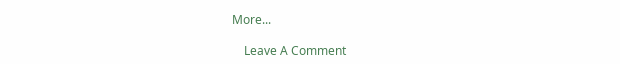More...

    Leave A Comment